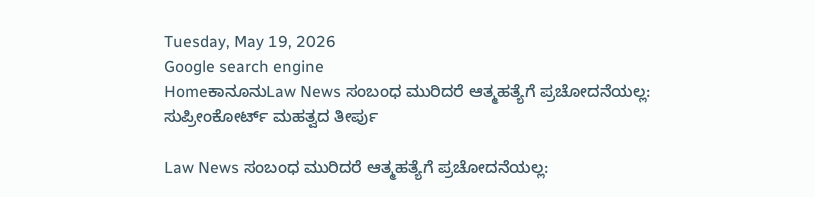Tuesday, May 19, 2026
Google search engine
HomeಕಾನೂನುLaw News ಸಂಬಂಧ ಮುರಿದರೆ ಆತ್ಮಹತ್ಯೆಗೆ ಪ್ರಚೋದನೆಯಲ್ಲ: ಸುಪ್ರೀಂಕೋರ್ಟ್ ಮಹತ್ವದ ತೀರ್ಪು

Law News ಸಂಬಂಧ ಮುರಿದರೆ ಆತ್ಮಹತ್ಯೆಗೆ ಪ್ರಚೋದನೆಯಲ್ಲ: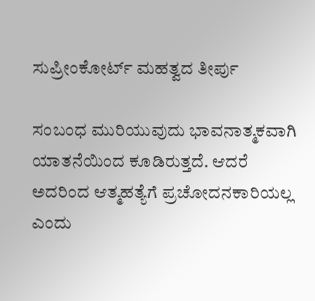ಸುಪ್ರೀಂಕೋರ್ಟ್ ಮಹತ್ವದ ತೀರ್ಪು

ಸಂಬಂಧ ಮುರಿಯುವುದು ಭಾವನಾತ್ಮಕವಾಗಿ ಯಾತನೆಯಿಂದ ಕೂಡಿರುತ್ತದೆ. ಆದರೆ ಅದರಿಂದ ಆತ್ಮಹತ್ಯೆಗೆ ಪ್ರಚೋದನಕಾರಿಯಲ್ಲ ಎಂದು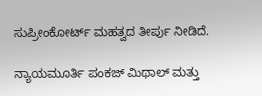ಸುಪ್ರೀಂಕೋರ್ಟ್ ಮಹತ್ವದ ತೀರ್ಪು ನೀಡಿದೆ.

ನ್ಯಾಯಮೂರ್ತಿ ಪಂಕಜ್ ಮಿಥಾಲ್ ಮತ್ತು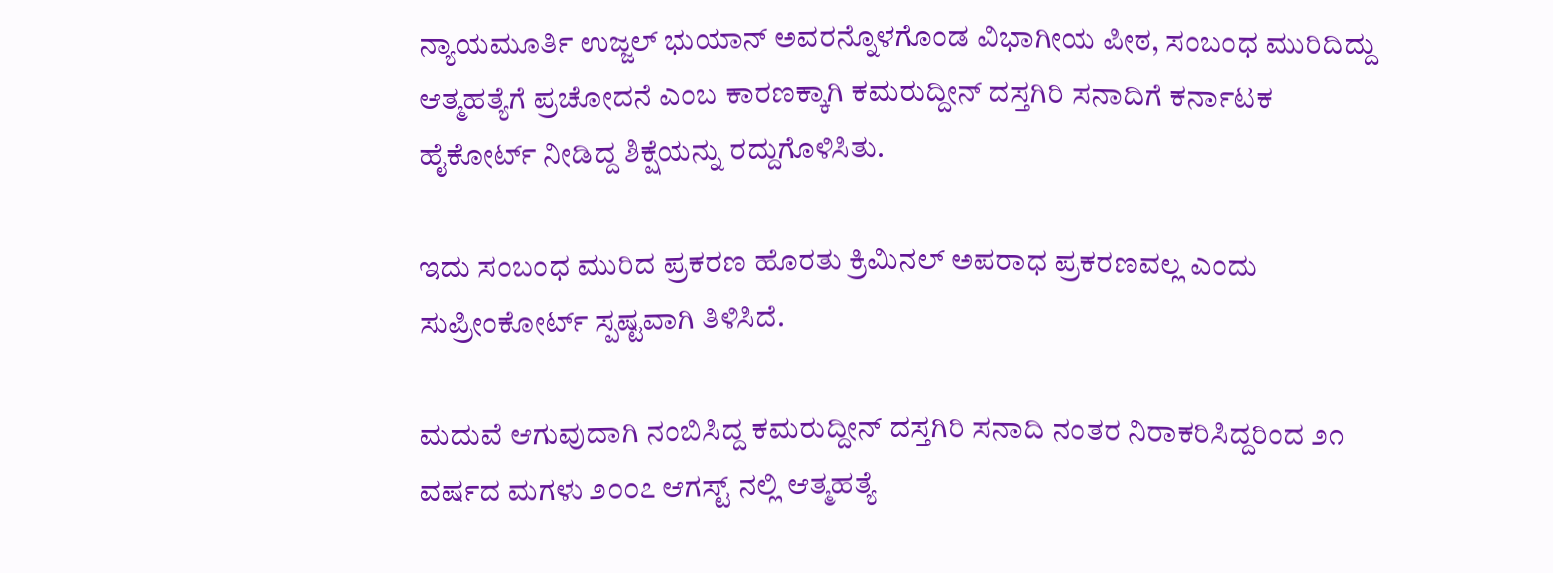ನ್ಯಾಯಮೂರ್ತಿ ಉಜ್ಜಲ್ ಭುಯಾನ್ ಅವರನ್ನೊಳಗೊಂಡ ವಿಭಾಗೀಯ ಪೀಠ, ಸಂಬಂಧ ಮುರಿದಿದ್ದು ಆತ್ಮಹತ್ಯೆಗೆ ಪ್ರಚೋದನೆ ಎಂಬ ಕಾರಣಕ್ಕಾಗಿ ಕಮರುದ್ದೀನ್ ದಸ್ತಗಿರಿ ಸನಾದಿಗೆ ಕರ್ನಾಟಕ ಹೈಕೋರ್ಟ್ ನೀಡಿದ್ದ ಶಿಕ್ಷೆಯನ್ನು ರದ್ದುಗೊಳಿಸಿತು.

ಇದು ಸಂಬಂಧ ಮುರಿದ ಪ್ರಕರಣ ಹೊರತು ಕ್ರಿಮಿನಲ್ ಅಪರಾಧ ಪ್ರಕರಣವಲ್ಲ ಎಂದು ಸುಪ್ರೀಂಕೋರ್ಟ್ ಸ್ಪಷ್ಟವಾಗಿ ತಿಳಿಸಿದೆ.

ಮದುವೆ ಆಗುವುದಾಗಿ ನಂಬಿಸಿದ್ದ ಕಮರುದ್ದೀನ್ ದಸ್ತಗಿರಿ ಸನಾದಿ ನಂತರ ನಿರಾಕರಿಸಿದ್ದರಿಂದ ೨೧ ವರ್ಷದ ಮಗಳು ೨೦೦೭ ಆಗಸ್ಟ್ ನಲ್ಲಿ ಆತ್ಮಹತ್ಯೆ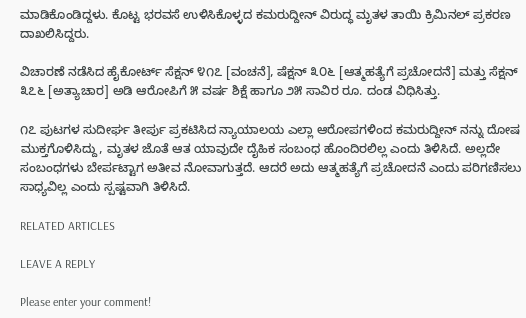ಮಾಡಿಕೊಂಡಿದ್ದಳು. ಕೊಟ್ಟ ಭರವಸೆ ಉಳಿಸಿಕೊಳ್ಳದ ಕಮರುದ್ದೀನ್ ವಿರುದ್ಧ ಮೃತಳ ತಾಯಿ ಕ್ರಿಮಿನಲ್ ಪ್ರಕರಣ ದಾಖಲಿಸಿದ್ದರು.

ವಿಚಾರಣೆ ನಡೆಸಿದ ಹೈಕೋರ್ಟ್ ಸೆಕ್ಷನ್ ೪೧೭ [ವಂಚನೆ], ಷೆಕ್ಷನ್ ೩೦೬ [ಆತ್ಮಹತ್ಯೆಗೆ ಪ್ರಚೋದನೆ] ಮತ್ತು ಸೆಕ್ಷನ್ ೩೭೬ [ಅತ್ಯಾಚಾರ] ಅಡಿ ಆರೋಪಿಗೆ ೫ ವರ್ಷ ಶಿಕ್ಷೆ ಹಾಗೂ ೨೫ ಸಾವಿರ ರೂ. ದಂಡ ವಿಧಿಸಿತ್ತು.

೧೭ ಪುಟಗಳ ಸುದೀರ್ಘ ತೀರ್ಪು ಪ್ರಕಟಿಸಿದ ನ್ಯಾಯಾಲಯ ಎಲ್ಲಾ ಆರೋಪಗಳಿಂದ ಕಮರುದ್ದೀನ್ ನನ್ನು ದೋಷ ಮುಕ್ತಗೊಳಿಸಿದ್ದು, ಮೃತಳ ಜೊತೆ ಆತ ಯಾವುದೇ ದೈಹಿಕ ಸಂಬಂಧ ಹೊಂದಿರಲಿಲ್ಲ ಎಂದು ತಿಳಿಸಿದೆ. ಅಲ್ಲದೇ ಸಂಬಂಧಗಳು ಬೇರ್ಪಟ್ಟಾಗ ಅತೀವ ನೋವಾಗುತ್ತದೆ. ಆದರೆ ಅದು ಆತ್ಮಹತ್ಯೆಗೆ ಪ್ರಚೋದನೆ ಎಂದು ಪರಿಗಣಿಸಲು ಸಾಧ್ಯವಿಲ್ಲ ಎಂದು ಸ್ಪಷ್ಟವಾಗಿ ತಿಳಿಸಿದೆ.

RELATED ARTICLES

LEAVE A REPLY

Please enter your comment!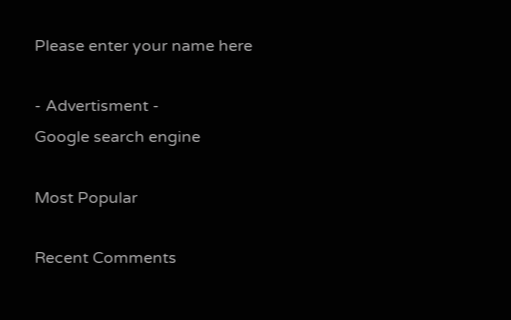Please enter your name here

- Advertisment -
Google search engine

Most Popular

Recent Comments